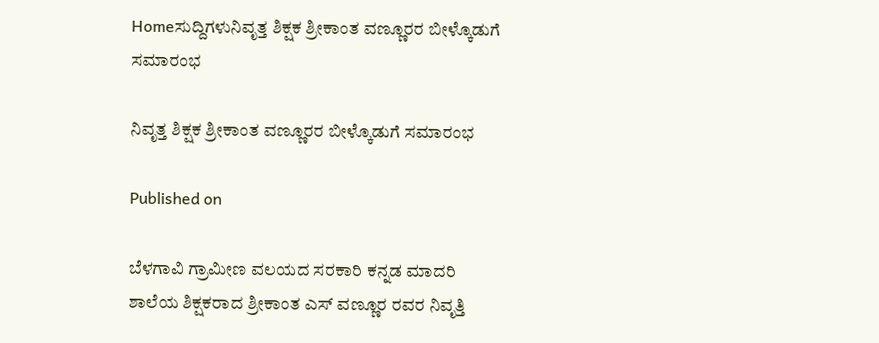Homeಸುದ್ದಿಗಳುನಿವೃತ್ತ ಶಿಕ್ಷಕ ಶ್ರೀಕಾಂತ ವಣ್ಣೂರರ ಬೀಳ್ಕೊಡುಗೆ ಸಮಾರಂಭ

ನಿವೃತ್ತ ಶಿಕ್ಷಕ ಶ್ರೀಕಾಂತ ವಣ್ಣೂರರ ಬೀಳ್ಕೊಡುಗೆ ಸಮಾರಂಭ

Published on

ಬೆಳಗಾವಿ ಗ್ರಾಮೀಣ ವಲಯದ ಸರಕಾರಿ ಕನ್ನಡ ಮಾದರಿ ಶಾಲೆಯ ಶಿಕ್ಷಕರಾದ ಶ್ರೀಕಾಂತ ಎಸ್ ವಣ್ಣೂರ ರವರ ನಿವೃತ್ತಿ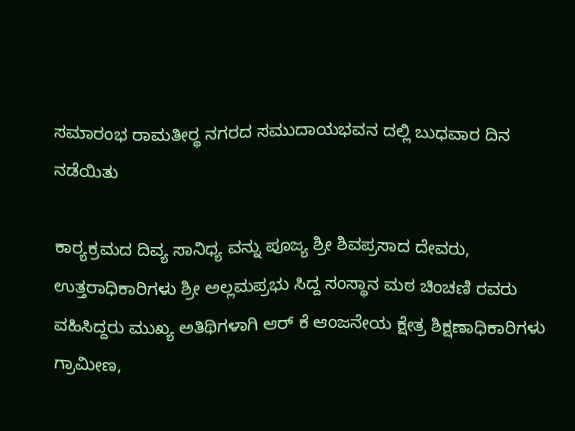ಸಮಾರಂಭ ರಾಮತೀರ‍್ಥ ನಗರದ ಸಮುದಾಯಭವನ ದಲ್ಲಿ ಬುಧವಾರ ದಿನ ನಡೆಯಿತು

ಕಾರ‍್ಯಕ್ರಮದ ದಿವ್ಯ ಸಾನಿಧ್ಯ ವನ್ನು ಪೂಜ್ಯ ಶ್ರೀ ಶಿವಪ್ರಸಾದ ದೇವರು, ಉತ್ತರಾಧಿಕಾರಿಗಳು ಶ್ರೀ ಅಲ್ಲಮಪ್ರಭು ಸಿದ್ದ ಸಂಸ್ಥಾನ ಮಠ ಚಿಂಚಣಿ ರವರು ವಹಿಸಿದ್ದರು ಮುಖ್ಯ ಅತಿಥಿಗಳಾಗಿ ಆರ್ ಕೆ ಆಂಜನೇಯ ಕ್ಷೇತ್ರ ಶಿಕ್ಷಣಾಧಿಕಾರಿಗಳು ಗ್ರಾಮೀಣ,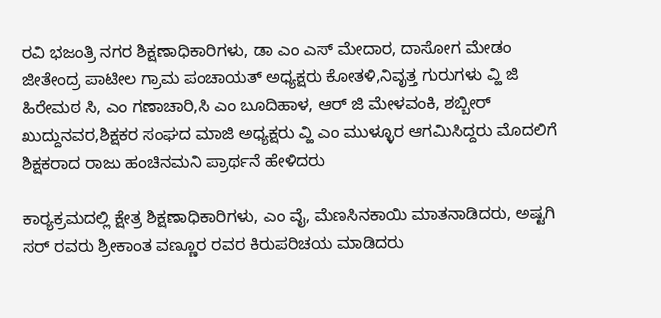ರವಿ ಭಜಂತ್ರಿ ನಗರ ಶಿಕ್ಷಣಾಧಿಕಾರಿಗಳು, ಡಾ ಎಂ ಎಸ್ ಮೇದಾರ, ದಾಸೋಗ ಮೇಡಂ ಜೀತೇಂದ್ರ ಪಾಟೀಲ ಗ್ರಾಮ ಪಂಚಾಯತ್ ಅಧ್ಯಕ್ಷರು ಕೋತಳಿ,ನಿವೃತ್ತ ಗುರುಗಳು ವ್ಹಿ ಜಿ ಹಿರೇಮಠ ಸಿ, ಎಂ ಗಣಾಚಾರಿ,ಸಿ ಎಂ ಬೂದಿಹಾಳ, ಆರ್ ಜಿ ಮೇಳವಂಕಿ, ಶಬ್ಬೀರ್ ಖುದ್ದುನವರ,ಶಿಕ್ಷಕರ ಸಂಘದ ಮಾಜಿ ಅಧ್ಯಕ್ಷರು ವ್ಹಿ ಎಂ ಮುಳ್ಳೂರ ಆಗಮಿಸಿದ್ದರು ಮೊದಲಿಗೆ ಶಿಕ್ಷಕರಾದ ರಾಜು ಹಂಚಿನಮನಿ ಪ್ರಾರ್ಥನೆ ಹೇಳಿದರು

ಕಾರ‍್ಯಕ್ರಮದಲ್ಲಿ ಕ್ಷೇತ್ರ ಶಿಕ್ಷಣಾಧಿಕಾರಿಗಳು, ಎಂ ವೈ, ಮೆಣಸಿನಕಾಯಿ ಮಾತನಾಡಿದರು, ಅಷ್ಟಗಿ ಸರ್ ರವರು ಶ್ರೀಕಾಂತ ವಣ್ಣೂರ ರವರ ಕಿರುಪರಿಚಯ ಮಾಡಿದರು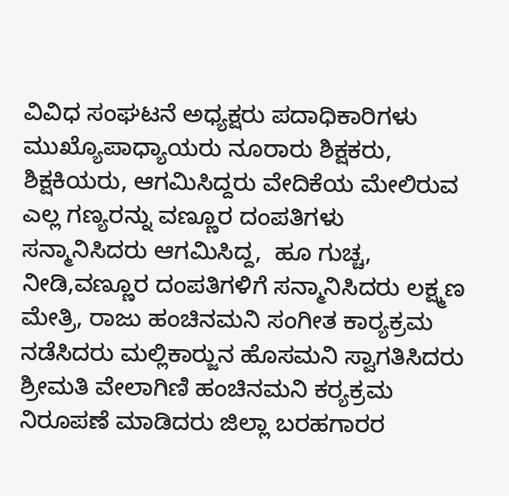ವಿವಿಧ ಸಂಘಟನೆ ಅಧ್ಯಕ್ಷರು ಪದಾಧಿಕಾರಿಗಳು ಮುಖ್ಯೊಪಾಧ್ಯಾಯರು ನೂರಾರು ಶಿಕ್ಷಕರು, ಶಿಕ್ಷಕಿಯರು, ಆಗಮಿಸಿದ್ದರು ವೇದಿಕೆಯ ಮೇಲಿರುವ ಎಲ್ಲ ಗಣ್ಯರನ್ನು ವಣ್ಣೂರ ದಂಪತಿಗಳು ಸನ್ಮಾನಿಸಿದರು ಆಗಮಿಸಿದ್ದ,  ಹೂ ಗುಚ್ಚ, ನೀಡಿ,ವಣ್ಣೂರ ದಂಪತಿಗಳಿಗೆ ಸನ್ಮಾನಿಸಿದರು ಲಕ್ಷ್ಮಣ ಮೇತ್ರಿ, ರಾಜು ಹಂಚಿನಮನಿ ಸಂಗೀತ ಕಾರ‍್ಯಕ್ರಮ ನಡೆಸಿದರು ಮಲ್ಲಿಕಾರ‍್ಜುನ ಹೊಸಮನಿ ಸ್ವಾಗತಿಸಿದರು ಶ್ರೀಮತಿ ವೇಲಾಗಿಣಿ ಹಂಚಿನಮನಿ ಕರ‍್ಯಕ್ರಮ ನಿರೂಪಣೆ ಮಾಡಿದರು ಜಿಲ್ಲಾ ಬರಹಗಾರರ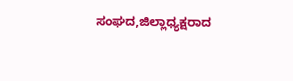ಸಂಘದ,ಜಿಲ್ಲಾಧ್ಯಕ್ಷರಾದ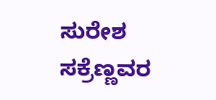ಸುರೇಶ ಸಕ್ರೆಣ್ಣವರ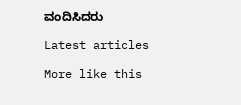ವಂದಿಸಿದರು

Latest articles

More like this